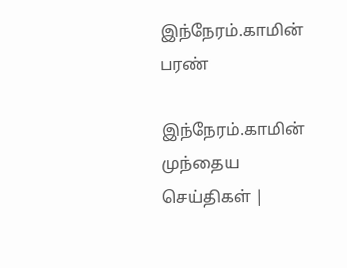இந்நேரம்.காமின் பரண்

இந்நேரம்.காமின் முந்தைய செய்திகள் |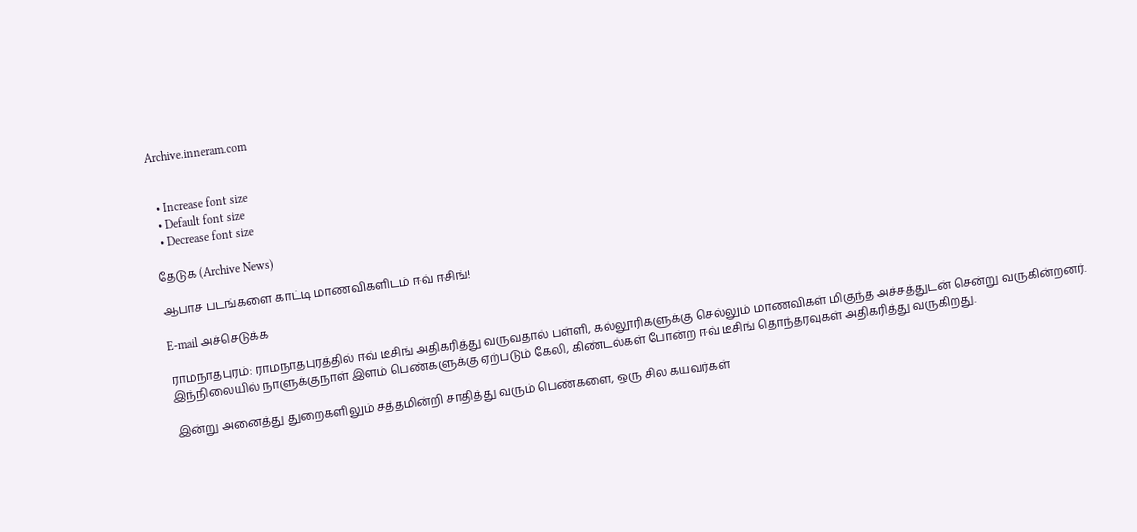Archive.inneram.com


  • Increase font size
  • Default font size
  • Decrease font size

தேடுக (Archive News)

ஆபாச படங்களை காட்டி மாணவிகளிடம் ஈவ் ஈசிங்!

E-mail அச்செடுக்க

ராமநாதபுரம்: ராமநாதபுரத்தில் ஈவ் டீசிங் அதிகரித்து வருவதால் பள்ளி, கல்லூரிகளுக்கு செல்லும் மாணவிகள் மிகுந்த அச்சத்துடன் சென்று வருகின்றனர். இந்நிலையில் நாளுக்குநாள் இளம் பெண்களுக்கு ஏற்படும் கேலி, கிண்டல்கள் போன்ற ஈவ் டீசிங் தொந்தரவுகள் அதிகரித்து வருகிறது.

இன்று அனைத்து துறைகளிலும் சத்தமின்றி சாதித்து வரும் பெண்களை, ஒரு சில கயவர்கள்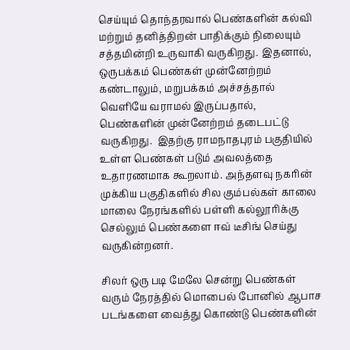செய்யும் தொந்தரவால் பெண்களின் கல்வி மற்றும் தனித்திறன் பாதிக்கும் நிலையும் சத்தமின்றி உருவாகி வருகிறது. இதனால், ஒருபக்கம் பெண்கள் முன்னேற்றம் கண்டாலும், மறுபக்கம் அச்சத்தால் வெளியே வராமல் இருப்பதால், பெண்களின் முன்னேற்றம் தடைபட்டு வருகிறது.  இதற்கு ராமநாதபுரம் பகுதியில் உள்ள பெண்கள் படும் அவலத்தை உதாரணமாக கூறலாம். அந்தளவு நகரின் முக்கிய பகுதிகளில் சில கும்பல்கள் காலை மாலை நேரங்களில் பள்ளி கல்லூரிக்கு செல்லும் பெண்களை ஈவ் டீசிங் செய்து வருகின்றனர்.

சிலர் ஒரு படி மேலே சென்று பெண்கள் வரும் நேரத்தில் மொபைல் போனில் ஆபாச படங்களை வைத்து கொண்டு பெண்களின்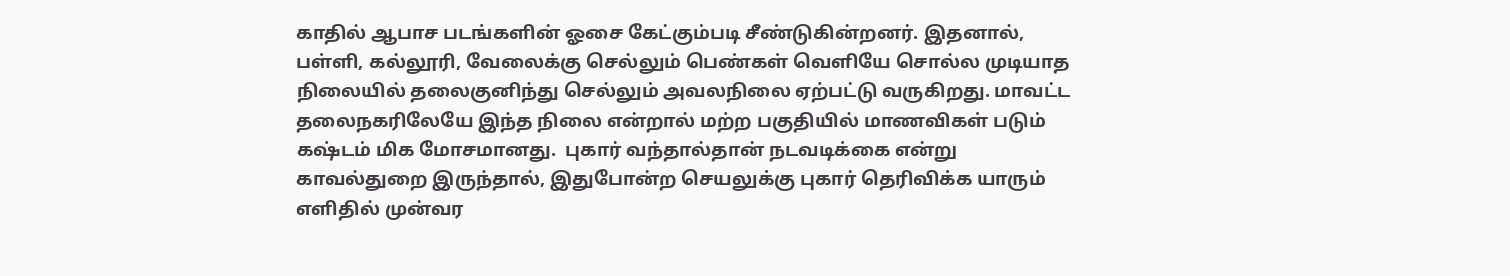காதில் ஆபாச படங்களின் ஓசை கேட்கும்படி சீண்டுகின்றனர். இதனால், பள்ளி, கல்லூரி, வேலைக்கு செல்லும் பெண்கள் வெளியே சொல்ல முடியாத நிலையில் தலைகுனிந்து செல்லும் அவலநிலை ஏற்பட்டு வருகிறது. மாவட்ட தலைநகரிலேயே இந்த நிலை என்றால் மற்ற பகுதியில் மாணவிகள் படும் கஷ்டம் மிக மோசமானது.  புகார் வந்தால்தான் நடவடிக்கை என்று காவல்துறை இருந்தால், இதுபோன்ற செயலுக்கு புகார் தெரிவிக்க யாரும் எளிதில் முன்வர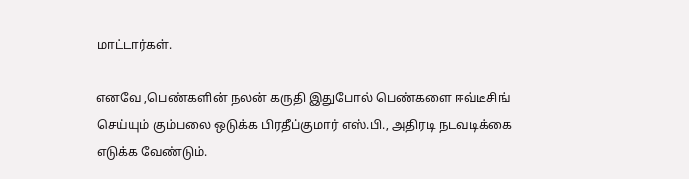மாட்டார்கள்.

எனவே ,பெண்களின் நலன் கருதி இதுபோல் பெண்களை ஈவ்டீசிங் செய்யும் கும்பலை ஒடுக்க பிரதீப்குமார் எஸ்.பி., அதிரடி நடவடிக்கை எடுக்க வேண்டும்.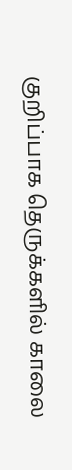குறிப்பாக தெருக்களில் காலை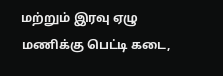மற்றும் இரவு ஏழு மணிக்கு பெட்டி கடை,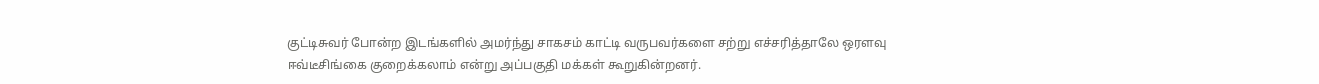குட்டிசுவர் போன்ற இடங்களில் அமர்ந்து சாகசம் காட்டி வருபவர்களை சற்று எச்சரித்தாலே ஒரளவு ஈவ்டீசிங்கை குறைக்கலாம் என்று அப்பகுதி மக்கள் கூறுகின்றனர்.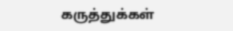கருத்துக்கள்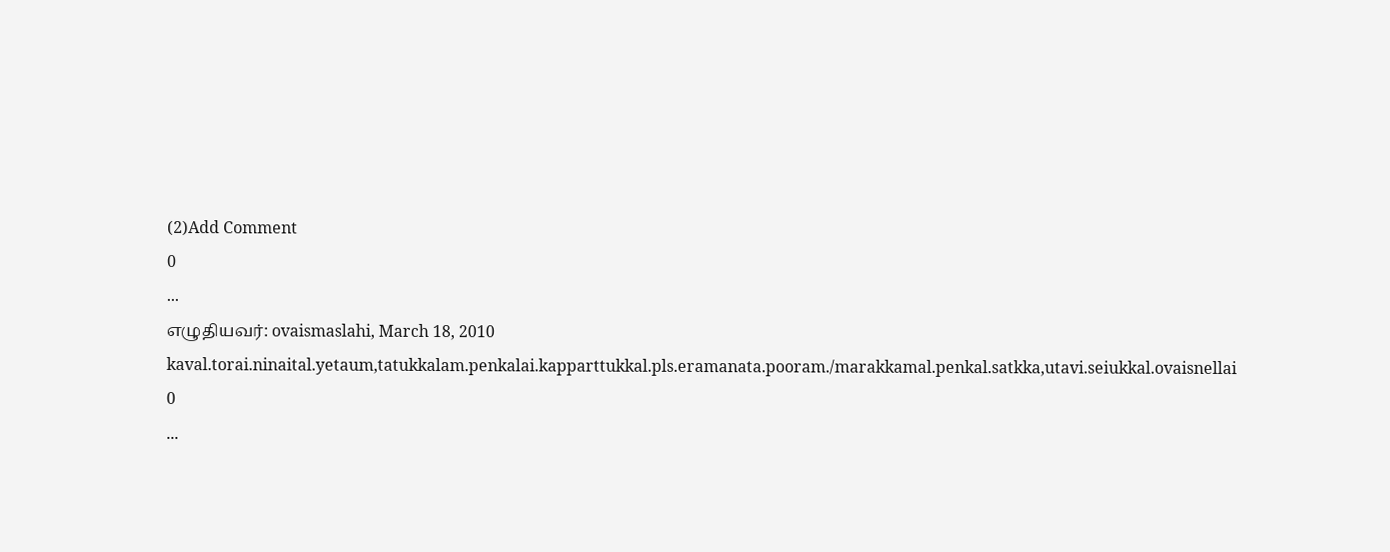(2)Add Comment
0
...
எழுதியவர்: ovaismaslahi, March 18, 2010
kaval.torai.ninaital.yetaum,tatukkalam.penkalai.kapparttukkal.pls.eramanata.pooram./marakkamal.penkal.satkka,utavi.seiukkal.ovaisnellai
0
...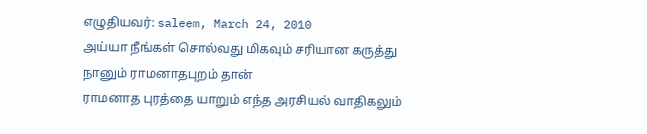எழுதியவர்: saleem, March 24, 2010
அய்யா நீங்கள் சொல்வது மிகவும் சரியான கருத்து நானும் ராமனாதபுறம் தான்
ராமனாத புரத்தை யாறும் எந்த அரசியல் வாதிகலும்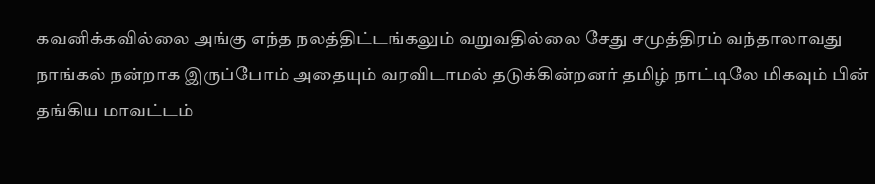கவனிக்கவில்லை அங்கு எந்த நலத்திட்டங்கலும் வறுவதில்லை சேது சமுத்திரம் வந்தாலாவது நாங்கல் நன்றாக இருப்போம் அதையும் வரவிடாமல் தடுக்கின்றனர் தமிழ் நாட்டிலே மிகவும் பின் தங்கிய மாவட்டம்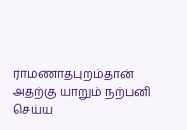ராமணாதபுறம்தான் அதற்கு யாறும் நற்பனி செய்ய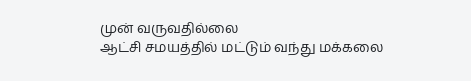முன் வருவதில்லை
ஆட்சி சமயத்தில் மட்டும் வந்து மக்கலை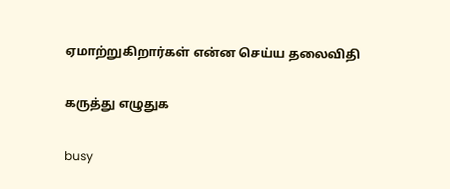ஏமாற்றுகிறார்கள் என்ன செய்ய தலைவிதி

கருத்து எழுதுக

busy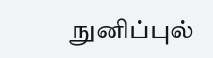நுனிப்புல்